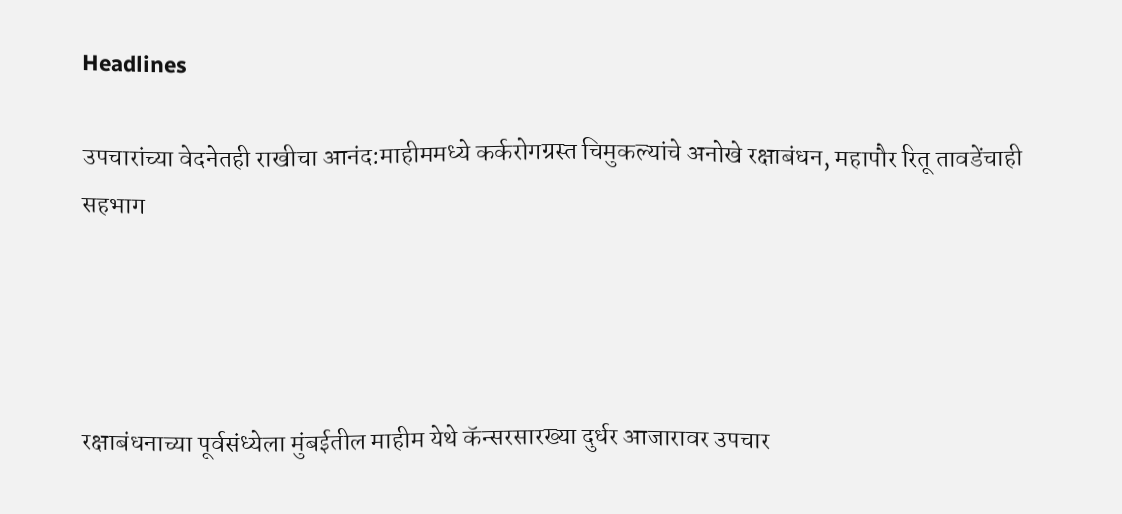Headlines

उपचारांच्या वेदनेतही राखीचा आनंद:माहीममध्ये कर्करोगग्रस्त चिमुकल्यांचे अनोखे रक्षाबंधन, महापौर रितू तावडेंचाही सहभाग




रक्षाबंधनाच्या पूर्वसंध्येला मुंबईतील माहीम येथे कॅन्सरसारख्या दुर्धर आजारावर उपचार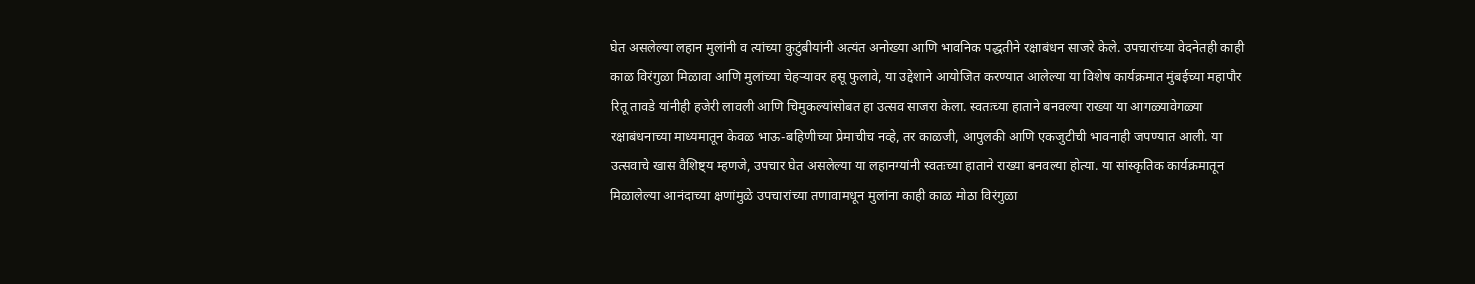घेत असलेल्या लहान मुलांनी व त्यांच्या कुटुंबीयांनी अत्यंत अनोख्या आणि भावनिक पद्धतीने रक्षाबंधन साजरे केले. उपचारांच्या वेदनेतही काही काळ विरंगुळा मिळावा आणि मुलांच्या चेहऱ्यावर हसू फुलावे, या उद्देशाने आयोजित करण्यात आलेल्या या विशेष कार्यक्रमात मुंबईच्या महापौर रितू तावडे यांनीही हजेरी लावली आणि चिमुकल्यांसोबत हा उत्सव साजरा केला. स्वतःच्या हाताने बनवल्या राख्या या आगळ्यावेगळ्या रक्षाबंधनाच्या माध्यमातून केवळ भाऊ-बहिणीच्या प्रेमाचीच नव्हे, तर काळजी, आपुलकी आणि एकजुटीची भावनाही जपण्यात आली. या उत्सवाचे खास वैशिष्ट्य म्हणजे, उपचार घेत असलेल्या या लहानग्यांनी स्वतःच्या हाताने राख्या बनवल्या होत्या. या सांस्कृतिक कार्यक्रमातून मिळालेल्या आनंदाच्या क्षणांमुळे उपचारांच्या तणावामधून मुलांना काही काळ मोठा विरंगुळा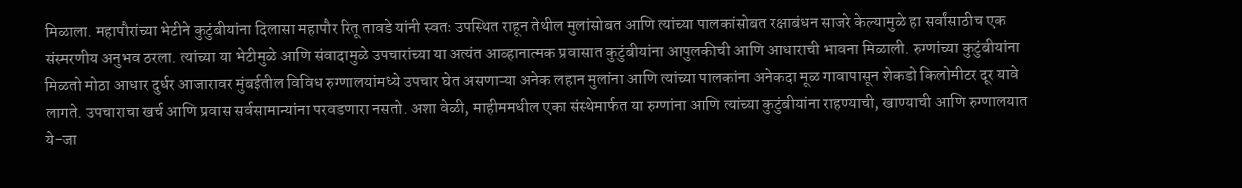मिळाला. महापौरांच्या भेटीने कुटुंबीयांना दिलासा महापौर रितू तावडे यांनी स्वतः उपस्थित राहून तेथील मुलांसोबत आणि त्यांच्या पालकांसोबत रक्षाबंधन साजरे केल्यामुळे हा सर्वांसाठीच एक संस्मरणीय अनुभव ठरला. त्यांच्या या भेटीमुळे आणि संवादामुळे उपचारांच्या या अत्यंत आव्हानात्मक प्रवासात कुटुंबीयांना आपुलकीची आणि आधाराची भावना मिळाली. रुग्णांच्या कुटुंबीयांना मिळतो मोठा आधार दुर्धर आजारावर मुंबईतील विविध रुग्णालयांमध्ये उपचार घेत असणाऱ्या अनेक लहान मुलांना आणि त्यांच्या पालकांना अनेकदा मूळ गावापासून शेकडो किलोमीटर दूर यावे लागते. उपचाराचा खर्च आणि प्रवास सर्वसामान्यांना परवडणारा नसतो. अशा वेळी, माहीममधील एका संस्थेमार्फत या रुग्णांना आणि त्यांच्या कुटुंबीयांना राहण्याची, खाण्याची आणि रुग्णालयात ये-जा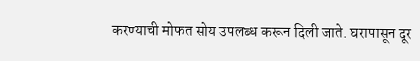करण्याची मोफत सोय उपलब्ध करून दिली जाते. घरापासून दूर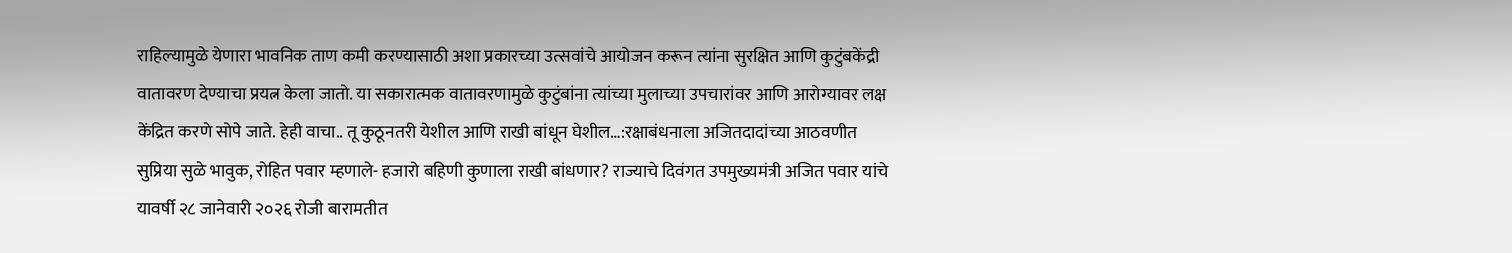राहिल्यामुळे येणारा भावनिक ताण कमी करण्यासाठी अशा प्रकारच्या उत्सवांचे आयोजन करून त्यांना सुरक्षित आणि कुटुंबकेंद्री वातावरण देण्याचा प्रयत्न केला जातो. या सकारात्मक वातावरणामुळे कुटुंबांना त्यांच्या मुलाच्या उपचारांवर आणि आरोग्यावर लक्ष केंद्रित करणे सोपे जाते. हेही वाचा.. तू कुठूनतरी येशील आणि राखी बांधून घेशील…:रक्षाबंधनाला अजितदादांच्या आठवणीत सुप्रिया सुळे भावुक, रोहित पवार म्हणाले- हजारो बहिणी कुणाला राखी बांधणार? राज्याचे दिवंगत उपमुख्यमंत्री अजित पवार यांचे यावर्षी २८ जानेवारी २०२६ रोजी बारामतीत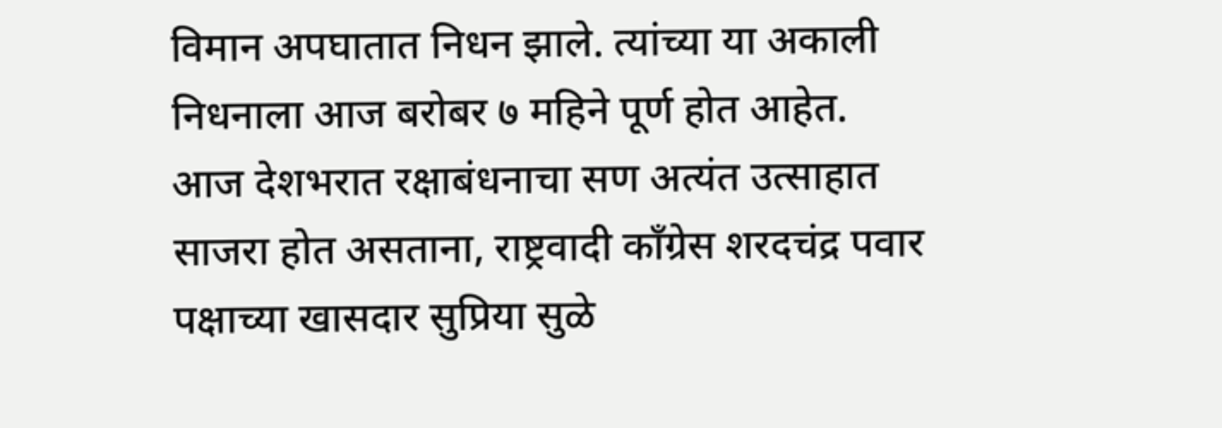विमान अपघातात निधन झाले. त्यांच्या या अकाली निधनाला आज बरोबर ७ महिने पूर्ण होत आहेत. आज देशभरात रक्षाबंधनाचा सण अत्यंत उत्साहात साजरा होत असताना, राष्ट्रवादी काँग्रेस शरदचंद्र पवार पक्षाच्या खासदार सुप्रिया सुळे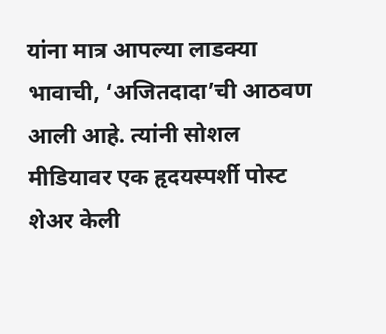यांना मात्र आपल्या लाडक्या भावाची, ‘अजितदादा’ची आठवण आली आहे. त्यांनी सोशल मीडियावर एक हृदयस्पर्शी पोस्ट शेअर केली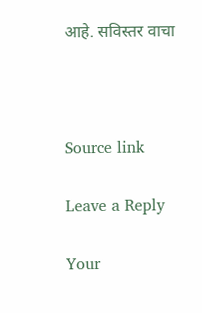आहे. सविस्तर वाचा



Source link

Leave a Reply

Your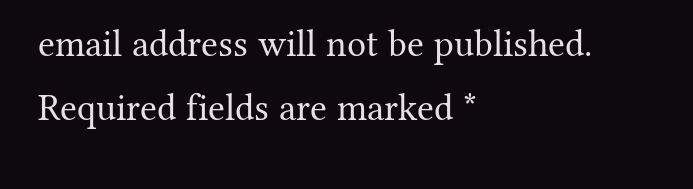email address will not be published. Required fields are marked *